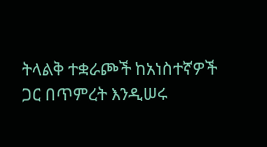ትላልቅ ተቋራጮች ከአነስተኛዎች ጋር በጥምረት እንዲሠሩ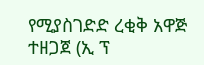የሚያስገድድ ረቂቅ አዋጅ ተዘጋጀ (ኢ ፕ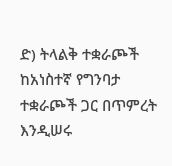ድ) ትላልቅ ተቋራጮች ከአነስተኛ የግንባታ ተቋራጮች ጋር በጥምረት እንዲሠሩ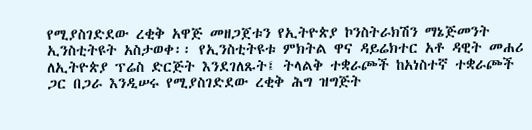የሚያስገድደው ረቂቅ አዋጅ መዘጋጀቱን የኢትዮጵያ ኮንስትራክሽን ማኔጅመንት ኢንስቲትዩት አስታወቀ፡፡ የኢንስቲትዩቱ ምክትል ዋና ዳይሬክተር አቶ ዳዊት መሐሪ ለኢትዮጵያ ፕሬስ ድርጅት እንደገለጹት፤ ትላልቅ ተቋራጮች ከአነስተኛ ተቋራጮች ጋር በጋራ እንዲሠሩ የሚያስገድደው ረቂቅ ሕግ ዝግጅት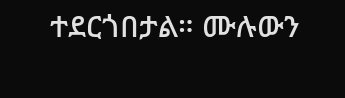ተደርጎበታል። ሙሉውን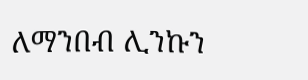ለማንበብ ሊንኩን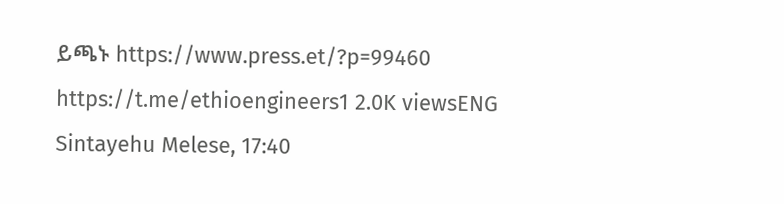ይጫኑ https://www.press.et/?p=99460 https://t.me/ethioengineers1 2.0K viewsENG Sintayehu Melese, 17:40